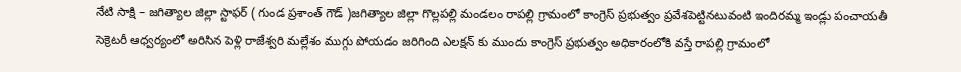నేటి సాక్షి – జగిత్యాల జిల్లా స్టాఫర్ ( గుండ ప్రశాంత్ గౌడ్ )జగిత్యాల జిల్లా గొల్లపల్లి మండలం రాపల్లి గ్రామంలో కాంగ్రెస్ ప్రభుత్వం ప్రవేశపెట్టినటువంటి ఇందిరమ్మ ఇండ్లు పంచాయతీ సెక్రెటరీ ఆధ్వర్యంలో అరిసిన పెళ్లి రాజేశ్వరి మల్లేశం ముగ్గు పోయడం జరిగింది ఎలక్షన్ కు ముందు కాంగ్రెస్ ప్రభుత్వం అధికారంలోకి వస్తే రాపల్లి గ్రామంలో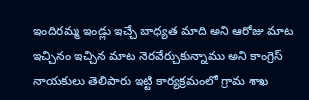ఇందిరమ్మ ఇండ్లు ఇచ్చే బాధ్యత మాది అని ఆరోజు మాట ఇచ్చినం ఇచ్చిన మాట నెరవేర్చుకున్నాము అని కాంగ్రెస్ నాయకులు తెలిపారు ఇట్టి కార్యక్రమంలో గ్రామ శాఖ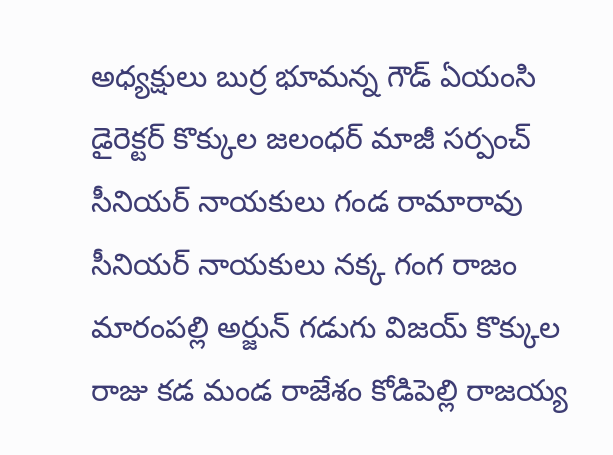అధ్యక్షులు బుర్ర భూమన్న గౌడ్ ఏయంసి డైరెక్టర్ కొక్కుల జలంధర్ మాజీ సర్పంచ్ సీనియర్ నాయకులు గండ రామారావు సీనియర్ నాయకులు నక్క గంగ రాజం మారంపల్లి అర్జున్ గడుగు విజయ్ కొక్కుల రాజు కడ మండ రాజేశం కోడిపెల్లి రాజయ్య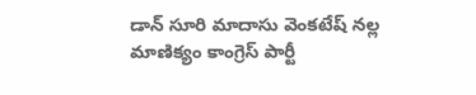డాన్ సూరి మాదాసు వెంకటేష్ నల్ల మాణిక్యం కాంగ్రెస్ పార్టీ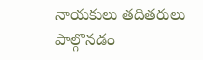నాయకులు తదితరులు పాల్గొనడం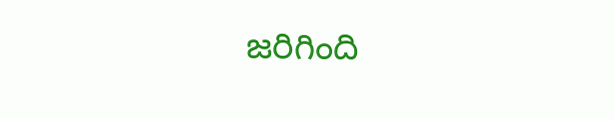జరిగింది